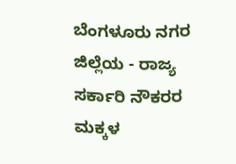ಬೆಂಗಳೂರು ನಗರ ಜಿಲ್ಲೆಯ - ರಾಜ್ಯ ಸರ್ಕಾರಿ ನೌಕರರ ಮಕ್ಕಳ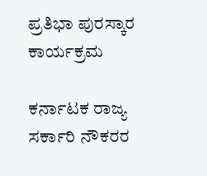ಪ್ರತಿಭಾ ಪುರಸ್ಕಾರ ಕಾರ್ಯಕ್ರಮ

ಕರ್ನಾಟಕ ರಾಜ್ಯ ಸರ್ಕಾರಿ ನೌಕರರ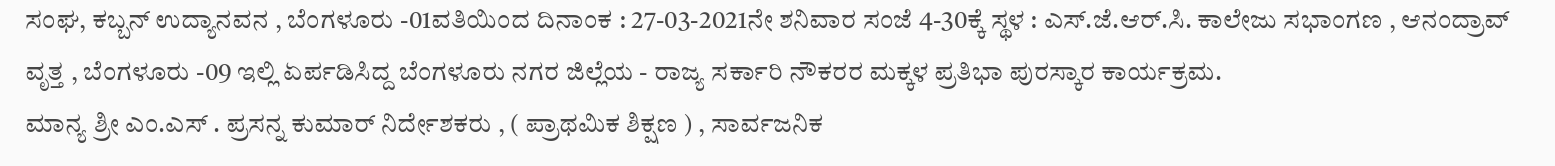ಸಂಘ, ಕಬ್ಬನ್ ಉದ್ಯಾನವನ , ಬೆಂಗಳೂರು -01ವತಿಯಿಂದ ದಿನಾಂಕ : 27-03-2021ನೇ ಶನಿವಾರ ಸಂಜೆ 4-30ಕ್ಕೆ ಸ್ಥಳ : ಎಸ್.ಜೆ.ಆರ್.ಸಿ. ಕಾಲೇಜು ಸಭಾಂಗಣ , ಆನಂದ್ರಾವ್ ವೃತ್ತ , ಬೆಂಗಳೂರು -09 ಇಲ್ಲಿ ಏರ್ಪಡಿಸಿದ್ದ ಬೆಂಗಳೂರು ನಗರ ಜಿಲ್ಲೆಯ - ರಾಜ್ಯ ಸರ್ಕಾರಿ ನೌಕರರ ಮಕ್ಕಳ ಪ್ರತಿಭಾ ಪುರಸ್ಕಾರ ಕಾರ್ಯಕ್ರಮ.
ಮಾನ್ಯ ಶ್ರೀ ಎಂ.ಎಸ್ . ಪ್ರಸನ್ನ ಕುಮಾರ್ ನಿರ್ದೇಶಕರು , ( ಪ್ರಾಥಮಿಕ ಶಿಕ್ಷಣ ) , ಸಾರ್ವಜನಿಕ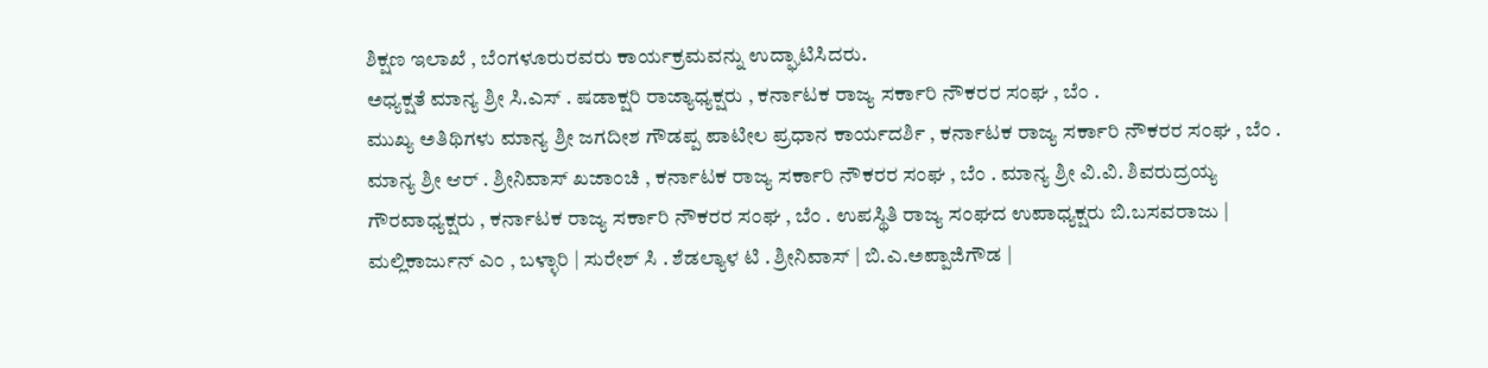ಶಿಕ್ಷಣ ಇಲಾಖೆ , ಬೆಂಗಳೂರುರವರು ಕಾರ್ಯಕ್ರಮವನ್ನು ಉದ್ಘಾಟಿಸಿದರು.
ಅಧ್ಯಕ್ಷತೆ ಮಾನ್ಯ ಶ್ರೀ ಸಿ.ಎಸ್ . ಷಡಾಕ್ಷರಿ ರಾಜ್ಯಾಧ್ಯಕ್ಷರು , ಕರ್ನಾಟಕ ರಾಜ್ಯ ಸರ್ಕಾರಿ ನೌಕರರ ಸಂಘ , ಬೆಂ .
ಮುಖ್ಯ ಅತಿಥಿಗಳು ಮಾನ್ಯ ಶ್ರೀ ಜಗದೀಶ ಗೌಡಪ್ಪ ಪಾಟೀಲ ಪ್ರಧಾನ ಕಾರ್ಯದರ್ಶಿ , ಕರ್ನಾಟಕ ರಾಜ್ಯ ಸರ್ಕಾರಿ ನೌಕರರ ಸಂಘ , ಬೆಂ . ಮಾನ್ಯ ಶ್ರೀ ಆರ್ . ಶ್ರೀನಿವಾಸ್ ಖಜಾಂಚಿ , ಕರ್ನಾಟಕ ರಾಜ್ಯ ಸರ್ಕಾರಿ ನೌಕರರ ಸಂಘ , ಬೆಂ . ಮಾನ್ಯ ಶ್ರೀ ವಿ.ವಿ. ಶಿವರುದ್ರಯ್ಯ ಗೌರವಾಧ್ಯಕ್ಷರು , ಕರ್ನಾಟಕ ರಾಜ್ಯ ಸರ್ಕಾರಿ ನೌಕರರ ಸಂಘ , ಬೆಂ . ಉಪಸ್ಥಿತಿ ರಾಜ್ಯ ಸಂಘದ ಉಪಾಧ್ಯಕ್ಷರು ಬಿ.ಬಸವರಾಜು | ಮಲ್ಲಿಕಾರ್ಜುನ್ ಎಂ , ಬಳ್ಳಾರಿ | ಸುರೇಶ್ ಸಿ . ಶೆಡಲ್ಯಾಳ ಟಿ . ಶ್ರೀನಿವಾಸ್ | ಬಿ.ಎ.ಅಪ್ಪಾಜಿಗೌಡ |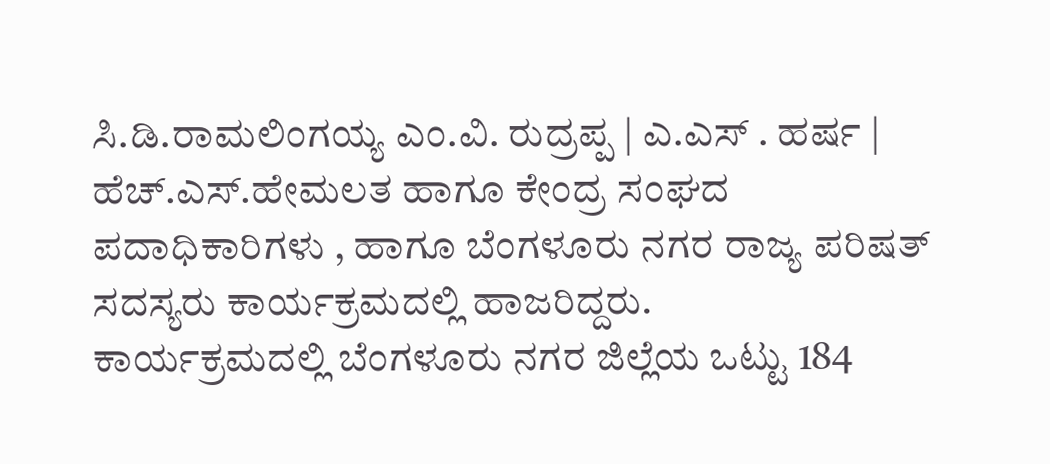ಸಿ.ಡಿ.ರಾಮಲಿಂಗಯ್ಯ ಎಂ.ವಿ. ರುದ್ರಪ್ಪ | ಎ.ಎಸ್ . ಹರ್ಷ | ಹೆಚ್.ಎಸ್.ಹೇಮಲತ ಹಾಗೂ ಕೇಂದ್ರ ಸಂಘದ ಪದಾಧಿಕಾರಿಗಳು , ಹಾಗೂ ಬೆಂಗಳೂರು ನಗರ ರಾಜ್ಯ ಪರಿಷತ್ ಸದಸ್ಯರು ಕಾರ್ಯಕ್ರಮದಲ್ಲಿ ಹಾಜರಿದ್ದರು.
ಕಾರ್ಯಕ್ರಮದಲ್ಲಿ ಬೆಂಗಳೂರು ನಗರ ಜಿಲ್ಲೆಯ ಒಟ್ಟು 184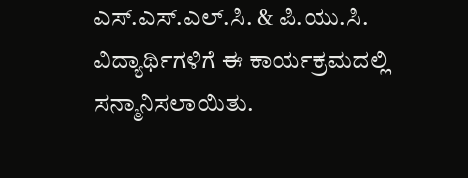ಎಸ್.ಎಸ್.ಎಲ್.ಸಿ. & ಪಿ.ಯು.ಸಿ. ವಿದ್ಯಾರ್ಥಿಗಳಿಗೆ ಈ ಕಾರ್ಯಕ್ರಮದಲ್ಲಿ ಸನ್ಮಾನಿಸಲಾಯಿತು.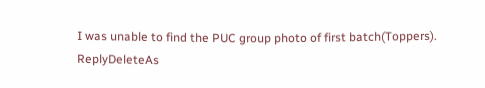I was unable to find the PUC group photo of first batch(Toppers).
ReplyDeleteAs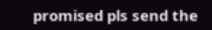promised pls send the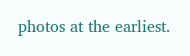photos at the earliest.